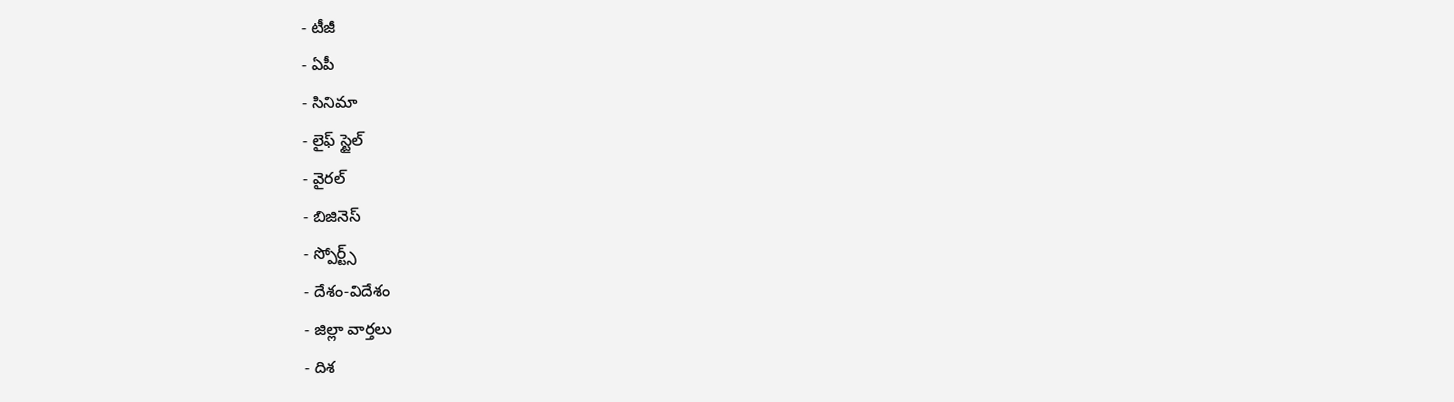- టీజీ
- ఏపీ
- సినిమా
- లైఫ్ స్టైల్
- వైరల్
- బిజినెస్
- స్పోర్ట్స్
- దేశం-విదేశం
- జిల్లా వార్తలు
- దిశ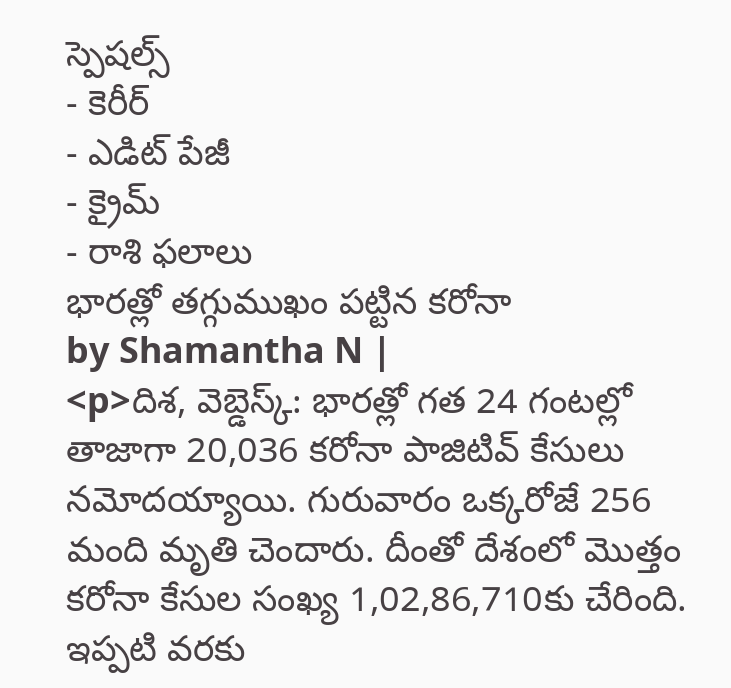స్పెషల్స్
- కెరీర్
- ఎడిట్ పేజీ
- క్రైమ్
- రాశి ఫలాలు
భారత్లో తగ్గుముఖం పట్టిన కరోనా
by Shamantha N |
<p>దిశ, వెబ్డెస్క్: భారత్లో గత 24 గంటల్లో తాజాగా 20,036 కరోనా పాజిటివ్ కేసులు నమోదయ్యాయి. గురువారం ఒక్కరోజే 256 మంది మృతి చెందారు. దీంతో దేశంలో మొత్తం కరోనా కేసుల సంఖ్య 1,02,86,710కు చేరింది. ఇప్పటి వరకు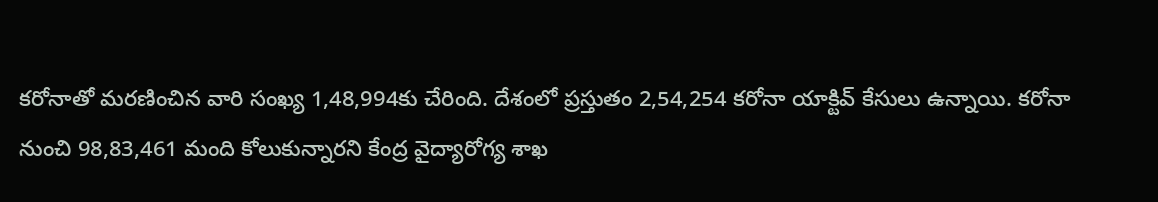కరోనాతో మరణించిన వారి సంఖ్య 1,48,994కు చేరింది. దేశంలో ప్రస్తుతం 2,54,254 కరోనా యాక్టివ్ కేసులు ఉన్నాయి. కరోనా నుంచి 98,83,461 మంది కోలుకున్నారని కేంద్ర వైద్యారోగ్య శాఖ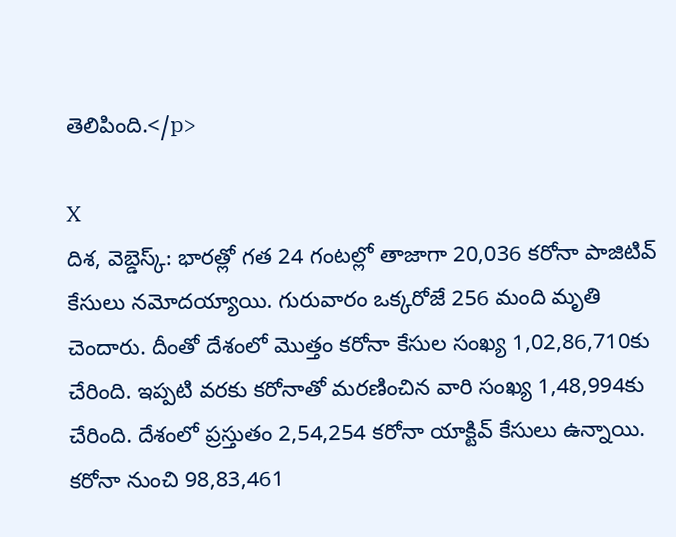తెలిపింది.</p>

X
దిశ, వెబ్డెస్క్: భారత్లో గత 24 గంటల్లో తాజాగా 20,036 కరోనా పాజిటివ్ కేసులు నమోదయ్యాయి. గురువారం ఒక్కరోజే 256 మంది మృతి చెందారు. దీంతో దేశంలో మొత్తం కరోనా కేసుల సంఖ్య 1,02,86,710కు చేరింది. ఇప్పటి వరకు కరోనాతో మరణించిన వారి సంఖ్య 1,48,994కు చేరింది. దేశంలో ప్రస్తుతం 2,54,254 కరోనా యాక్టివ్ కేసులు ఉన్నాయి. కరోనా నుంచి 98,83,461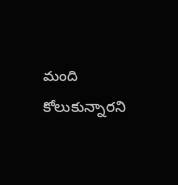మంది కోలుకున్నారని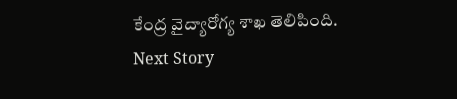కేంద్ర వైద్యారోగ్య శాఖ తెలిపింది.
Next Story